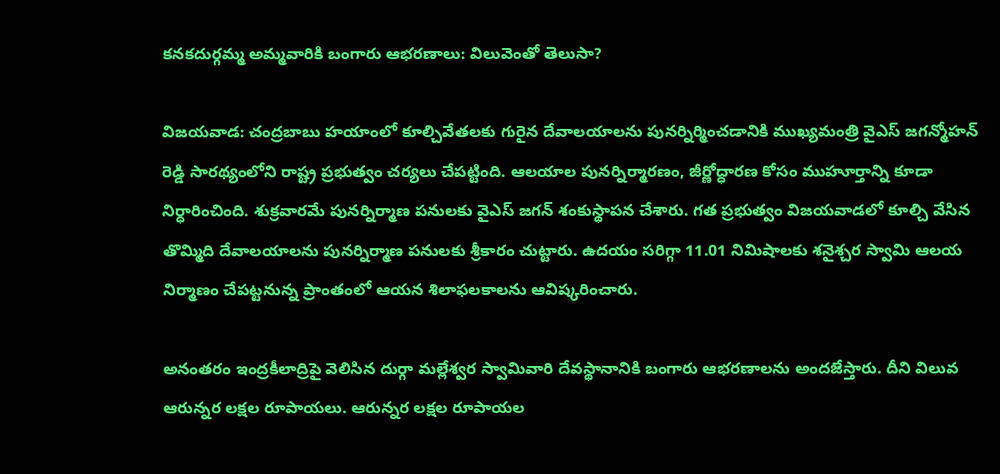కనకదుర్గమ్మ అమ్మవారికి బంగారు ఆభరణాలు: విలువెంతో తెలుసా?

విజయవాడ: చంద్రబాబు హయాంలో కూల్చివేతలకు గురైన దేవాలయాలను పునర్నిర్మించడానికి ముఖ్యమంత్రి వైఎస్ జగన్మోహన్ రెడ్డి సారథ్యంలోని రాష్ట్ర ప్రభుత్వం చర్యలు చేపట్టింది. ఆలయాల పునర్నిర్మారణం, జీర్ణోద్ధారణ కోసం ముహూర్తాన్ని కూడా నిర్ధారించింది. శుక్రవారమే పునర్నిర్మాణ పనులకు వైఎస్ జగన్ శంకుస్థాపన చేశారు. గత ప్రభుత్వం విజయవాడలో కూల్చి వేసిన తొమ్మిది దేవాలయాలను పునర్నిర్మాణ పనులకు శ్రీకారం చుట్టారు. ఉదయం సరిగ్గా 11.01 నిమిషాలకు శనైశ్చర స్వామి ఆలయ నిర్మాణం చేపట్టనున్న ప్రాంతంలో ఆయన శిలాఫలకాలను ఆవిష్కరించారు.

అనంతరం ఇంద్రకీలాద్రిపై వెలిసిన దుర్గా మల్లేశ్వర స్వామివారి దేవస్థానానికి బంగారు ఆభరణాలను అందజేస్తారు. దీని విలువ ఆరున్నర లక్షల రూపాయలు. ఆరున్నర లక్షల రూపాయల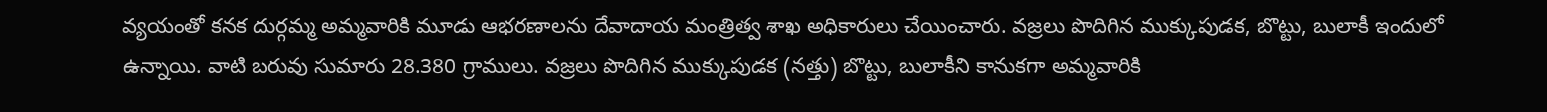వ్యయంతో కనక దుర్గ‌మ్మ‌ అమ్మవారికి మూడు ఆభరణాలను దేవాదాయ మంత్రిత్వ శాఖ అధికారులు చేయించారు. వజ్రలు పొదిగిన ముక్కుపుడక, బొట్టు, బులా‌కీ ఇందులో ఉన్నాయి. వాటి బరువు సుమారు 28.380 గ్రాములు. వజ్రలు పొదిగిన ముక్కుపుడక (నత్తు) బొట్టు, బులా‌కీని కానుక‌గా అమ్మ‌వారికి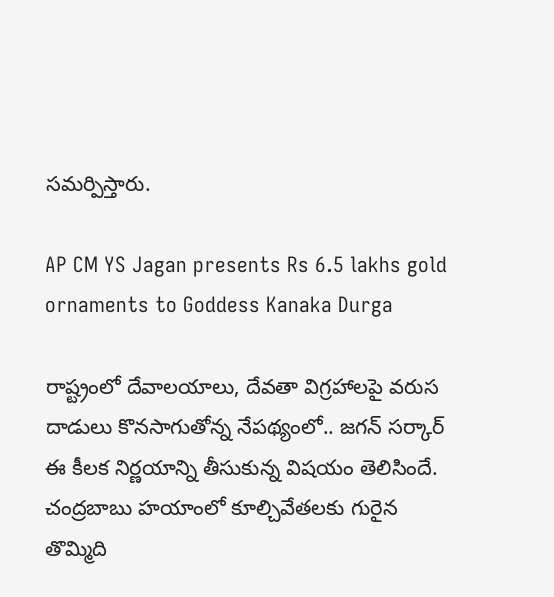స‌మ‌ర్పిస్తారు.

AP CM YS Jagan presents Rs 6.5 lakhs gold ornaments to Goddess Kanaka Durga

రాష్ట్రంలో దేవాలయాలు, దేవతా విగ్రహాలపై వరుస దాడులు కొనసాగుతోన్న నేపథ్యంలో.. జగన్ సర్కార్ ఈ కీలక నిర్ణయాన్ని తీసుకున్న విషయం తెలిసిందే. చంద్రబాబు హయాంలో కూల్చివేతలకు గురైన తొమ్మిది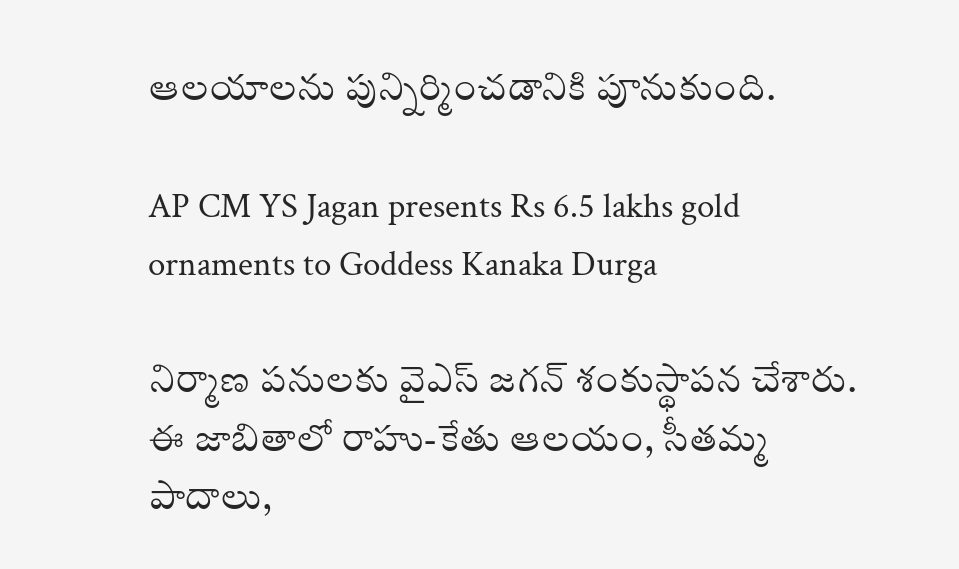ఆలయాలను పున్నిర్మించడానికి పూనుకుంది.

AP CM YS Jagan presents Rs 6.5 lakhs gold ornaments to Goddess Kanaka Durga

నిర్మాణ పనులకు వైఎస్ జగన్ శంకుస్థాపన చేశారు. ఈ జాబితాలో రాహు-కేతు ఆలయం, సీతమ్మ పాదాలు,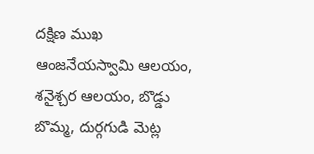దక్షిణ ముఖ ఆంజనేయస్వామి ఆలయం, శనైశ్చర ఆలయం, బొడ్డు బొమ్మ, దుర్గగుడి మెట్ల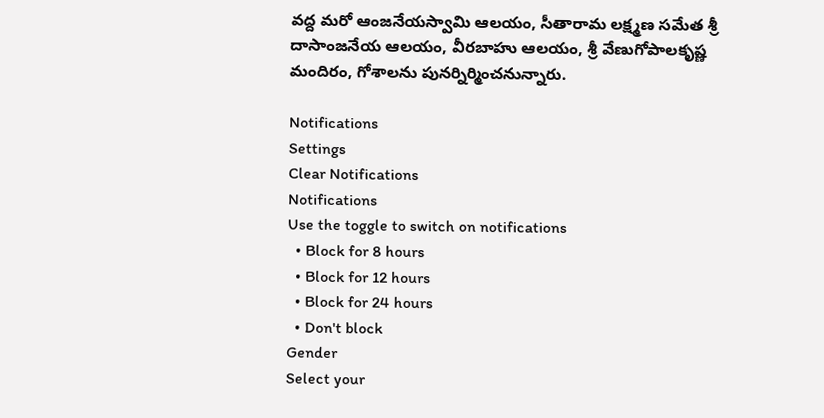వద్ద మరో ఆంజనేయస్వామి ఆలయం, సీతారామ లక్ష్మణ సమేత శ్రీ దాసాంజనేయ ఆలయం, వీరబాహు ఆలయం, శ్రీ వేణుగోపాలకృష్ణ మందిరం, గోశాలను పునర్నిర్మించనున్నారు.

Notifications
Settings
Clear Notifications
Notifications
Use the toggle to switch on notifications
  • Block for 8 hours
  • Block for 12 hours
  • Block for 24 hours
  • Don't block
Gender
Select your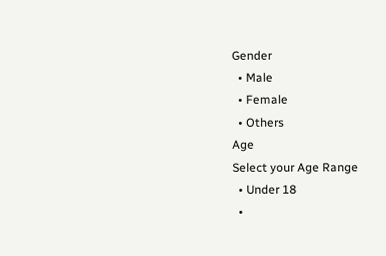Gender
  • Male
  • Female
  • Others
Age
Select your Age Range
  • Under 18
  •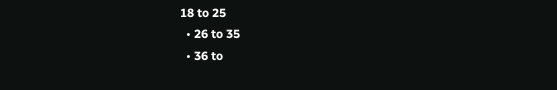18 to 25
  • 26 to 35
  • 36 to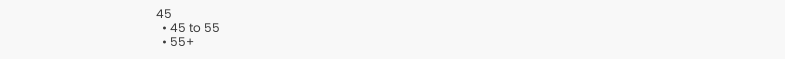45
  • 45 to 55
  • 55+